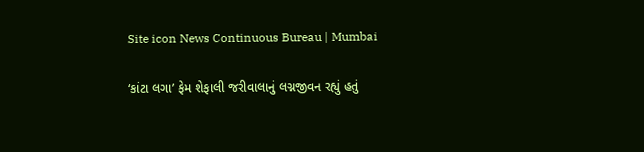Site icon News Continuous Bureau | Mumbai

‘કાંટા લગા’ ફેમ શેફાલી જરીવાલાનું લગ્નજીવન રહ્યું હતું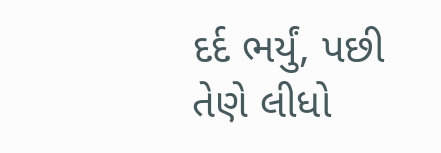દર્દ ભર્યું, પછી તેણે લીધો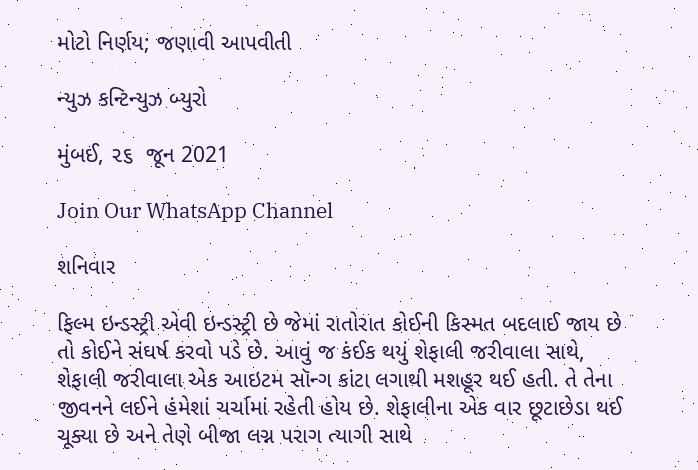મોટો નિર્ણય; જણાવી આપવીતી

ન્યુઝ કન્ટિન્યુઝ બ્યુરો

મુંબઈ, ૨૬  જૂન 2021

Join Our WhatsApp Channel

શનિવાર

ફિલ્મ ઇન્ડસ્ટ્રી એવી ઇન્ડસ્ટ્રી છે જેમાં રાતોરાત કોઈની કિસ્મત બદલાઈ જાય છે તો કોઈને સંઘર્ષ કરવો પડે છે. આવું જ કંઈક થયું શેફાલી જરીવાલા સાથે, શેફાલી જરીવાલા એક આઇટમ સૉન્ગ કાંટા લગાથી મશહૂર થઈ હતી. તે તેના જીવનને લઈને હંમેશાં ચર્ચામાં રહેતી હોય છે. શેફાલીના એક વાર છૂટાછેડા થઈ ચૂક્યા છે અને તેણે બીજા લગ્ન પરાગ ત્યાગી સાથે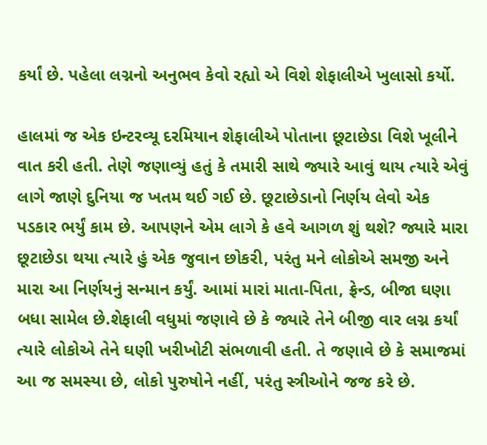કર્યાં છે. પહેલા લગ્નનો અનુભવ કેવો રહ્યો એ વિશે શેફાલીએ ખુલાસો કર્યો.

હાલમાં જ એક ઇન્ટરવ્યૂ દરમિયાન શેફાલીએ પોતાના છૂટાછેડા વિશે ખૂલીને વાત કરી હતી. તેણે જણાવ્યું હતું કે તમારી સાથે જ્યારે આવું થાય ત્યારે એવું લાગે જાણે દુનિયા જ ખતમ થઈ ગઈ છે. છૂટાછેડાનો નિર્ણય લેવો એક પડકાર ભર્યું કામ છે. આપણને એમ લાગે કે હવે આગળ શું થશે? જ્યારે મારા છૂટાછેડા થયા ત્યારે હું એક જુવાન છોકરી, પરંતુ મને લોકોએ સમજી અને મારા આ નિર્ણયનું સન્માન કર્યું. આમાં મારાં માતા-પિતા, ફ્રેન્ડ, બીજા ઘણા બધા સામેલ છે.શેફાલી વધુમાં જણાવે છે કે જ્યારે તેને બીજી વાર લગ્ન કર્યાં ત્યારે લોકોએ તેને ઘણી ખરીખોટી સંભળાવી હતી. તે જણાવે છે કે સમાજમાં આ જ સમસ્યા છે, લોકો પુરુષોને નહીં, પરંતુ સ્ત્રીઓને જજ કરે છે.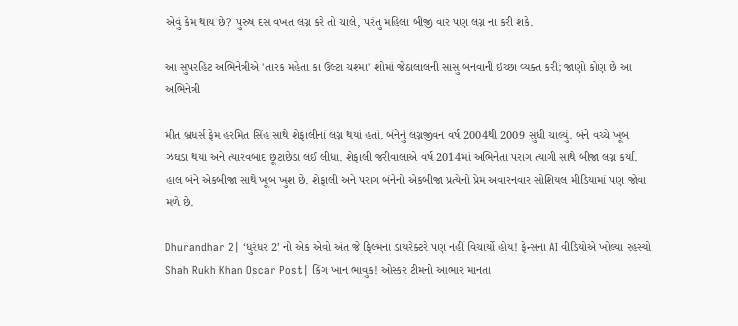એવું કેમ થાય છે? પુરુષ દસ વખત લગ્ન કરે તો ચાલે, પરંતુ મહિલા બીજી વાર પણ લગ્ન ના કરી શકે.

આ સુપરહિટ અભિનેત્રીએ 'તારક મહેતા કા ઉલ્ટા ચશ્મા' શોમાં જેઠાલાલની સાસુ બનવાની ઇચ્છા વ્યક્ત કરી; જાણો કોણ છે આ અભિનેત્રી

મીત બ્રધર્સ ફેમ હરમિત સિંહ સાથે શેફાલીનાં લગ્ન થયાં હતાં. બંનેનું લગ્નજીવન વર્ષ 2004થી 2009 સુધી ચાલ્યું. બંને વચ્ચે ખૂબ ઝઘડા થયા અને ત્યારવબાદ છૂટાછેડા લઈ લીધા. શેફાલી જરીવાલાએ વર્ષ 2014માં અભિનેતા પરાગ ત્યાગી સાથે બીજા લગ્ન કર્યાં. હાલ બંને એકબીજા સાથે ખૂબ ખુશ છે. શેફાલી અને પરાગ બંનેનો એકબીજા પ્રત્યેનો પ્રેમ અવારનવાર સોશિયલ મીડિયામાં પણ જોવા મળે છે.

Dhurandhar 2| ‘ધુરંધર 2’ નો એક એવો અંત જે ફિલ્મના ડાયરેક્ટરે પણ નહીં વિચાર્યો હોય! ફેન્સના AI વીડિયોએ ખોલ્યા રહસ્યો
Shah Rukh Khan Oscar Post| કિંગ ખાન ભાવુક! ઓસ્કર ટીમનો આભાર માનતા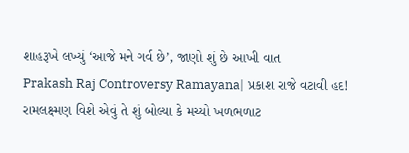શાહરૂખે લખ્યું ‘આજે મને ગર્વ છે’, જાણો શું છે આખી વાત
Prakash Raj Controversy Ramayana| પ્રકાશ રાજે વટાવી હદ! રામલક્ષ્મણ વિશે એવું તે શું બોલ્યા કે મચ્યો ખળભળાટ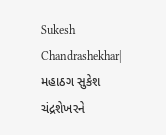Sukesh Chandrashekhar| મહાઠગ સુકેશ ચંદ્રશેખરને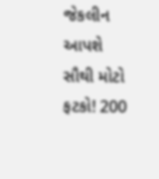જેકલીન આપશે સૌથી મોટો ફટકો! 200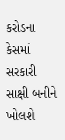કરોડના કેસમાં સરકારી સાક્ષી બનીને ખોલશે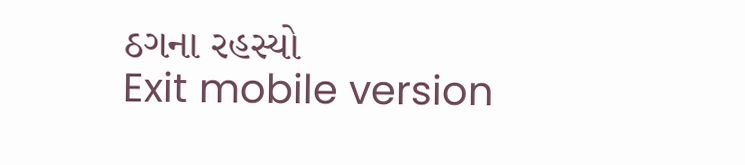ઠગના રહસ્યો
Exit mobile version